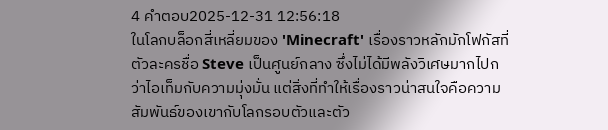4 คำตอบ2025-12-31 12:56:18
ในโลกบล็อกสี่เหลี่ยมของ 'Minecraft' เรื่องราวหลักมักโฟกัสที่ตัวละครชื่อ Steve เป็นศูนย์กลาง ซึ่งไม่ได้มีพลังวิเศษมากไปกว่าไอเท็มกับความมุ่งมั่น แต่สิ่งที่ทำให้เรื่องราวน่าสนใจคือความสัมพันธ์ของเขากับโลกรอบตัวและตัว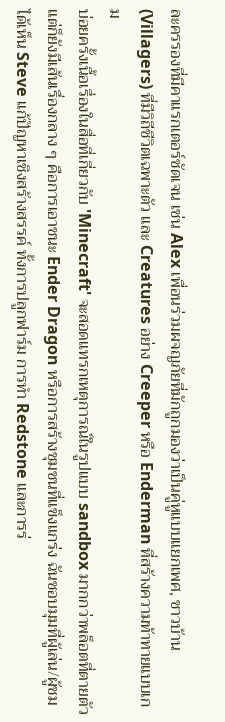ละครรองที่มีคาแรกเตอร์ชัดเจน เช่น Alex เพื่อนร่วมผจญภัยที่มักถูกมองว่าเป็นคู่หูแบบแยกเพศ, ชาวบ้าน (Villagers) ที่มีวิถีชีวิตเฉพาะตัว และ Creatures อย่าง Creeper หรือ Enderman ที่สร้างความท้าทายแบบเกม
บ่อยครั้งเนื้อเรื่องในสื่อที่เกี่ยวกับ 'Minecraft' จะสอดแทรกเหตุการณ์ในรูปแบบ sandbox มากกว่าพล็อตที่ตายตัว แต่ก็ยังมีเส้นเรื่องกลาง ๆ คือการเอาชนะ Ender Dragon หรือการสร้างชุมชนที่แข็งแกร่ง ฉันชอบมุมที่ผู้เล่น/ผู้ชมได้เห็น Steve แก้ปัญหาเชิงสร้างสรรค์ ทั้งการปลูกฟาร์ม การทำ Redstone และการร่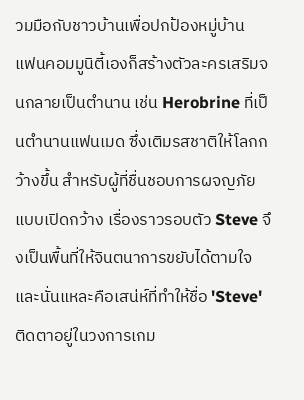วมมือกับชาวบ้านเพื่อปกป้องหมู่บ้าน
แฟนคอมมูนิตี้เองก็สร้างตัวละครเสริมจนกลายเป็นตำนาน เช่น Herobrine ที่เป็นตำนานแฟนเมด ซึ่งเติมรสชาติให้โลกกว้างขึ้น สำหรับผู้ที่ชื่นชอบการผจญภัยแบบเปิดกว้าง เรื่องราวรอบตัว Steve จึงเป็นพื้นที่ให้จินตนาการขยับได้ตามใจ และนั่นแหละคือเสน่ห์ที่ทำให้ชื่อ 'Steve' ติดตาอยู่ในวงการเกม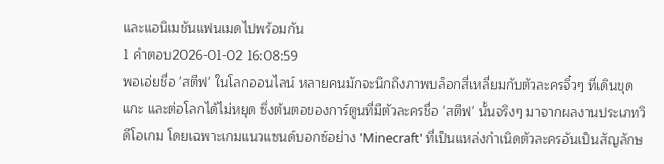และแอนิเมชันแฟนเมดไปพร้อมกัน
1 คำตอบ2026-01-02 16:08:59
พอเอ่ยชื่อ 'สตีฟ' ในโลกออนไลน์ หลายคนมักจะนึกถึงภาพบล็อกสี่เหลี่ยมกับตัวละครจิ๋วๆ ที่เดินขุด แกะ และต่อโลกได้ไม่หยุด ซึ่งต้นตอของการ์ตูนที่มีตัวละครชื่อ 'สตีฟ' นั้นจริงๆ มาจากผลงานประเภทวิดีโอเกม โดยเฉพาะเกมแนวแซนด์บอกซ์อย่าง 'Minecraft' ที่เป็นแหล่งกำเนิดตัวละครอันเป็นสัญลักษ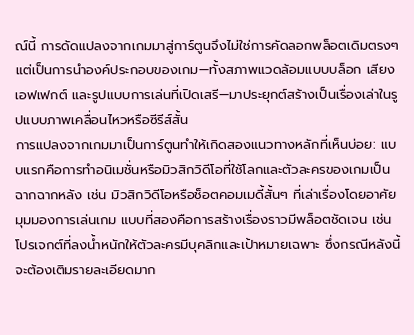ณ์นี้ การดัดแปลงจากเกมมาสู่การ์ตูนจึงไม่ใช่การคัดลอกพล็อตเดิมตรงๆ แต่เป็นการนำองค์ประกอบของเกม—ทั้งสภาพแวดล้อมแบบบล็อก เสียงเอฟเฟกต์ และรูปแบบการเล่นที่เปิดเสรี—มาประยุกต์สร้างเป็นเรื่องเล่าในรูปแบบภาพเคลื่อนไหวหรือซีรีส์สั้น
การแปลงจากเกมมาเป็นการ์ตูนทำให้เกิดสองแนวทางหลักที่เห็นบ่อย: แบบแรกคือการทำอนิเมชั่นหรือมิวสิกวิดีโอที่ใช้โลกและตัวละครของเกมเป็นฉากฉากหลัง เช่น มิวสิกวิดีโอหรือช็อตคอมเมดี้สั้นๆ ที่เล่าเรื่องโดยอาศัยมุมมองการเล่นเกม แบบที่สองคือการสร้างเรื่องราวมีพล็อตชัดเจน เช่น โปรเจกต์ที่ลงน้ำหนักให้ตัวละครมีบุคลิกและเป้าหมายเฉพาะ ซึ่งกรณีหลังนี้จะต้องเติมรายละเอียดมาก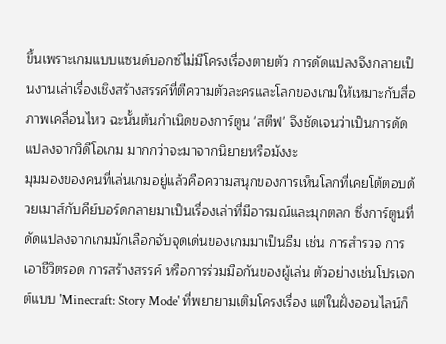ขึ้นเพราะเกมแบบแซนด์บอกซ์ไม่มีโครงเรื่องตายตัว การดัดแปลงจึงกลายเป็นงานเล่าเรื่องเชิงสร้างสรรค์ที่ตีความตัวละครและโลกของเกมให้เหมาะกับสื่อภาพเคลื่อนไหว ฉะนั้นต้นกำเนิดของการ์ตูน 'สตีฟ' จึงชัดเจนว่าเป็นการดัดแปลงจากวิดีโอเกม มากกว่าจะมาจากนิยายหรือมังงะ
มุมมองของคนที่เล่นเกมอยู่แล้วคือความสนุกของการเห็นโลกที่เคยโต้ตอบด้วยเมาส์กับคีย์บอร์ดกลายมาเป็นเรื่องเล่าที่มีอารมณ์และมุกตลก ซึ่งการ์ตูนที่ดัดแปลงจากเกมมักเลือกจับจุดเด่นของเกมมาเป็นธีม เช่น การสำรวจ การเอาชีวิตรอด การสร้างสรรค์ หรือการร่วมมือกันของผู้เล่น ตัวอย่างเช่นโปรเจกต์แบบ 'Minecraft: Story Mode' ที่พยายามเติมโครงเรื่อง แต่ในฝั่งออนไลน์ก็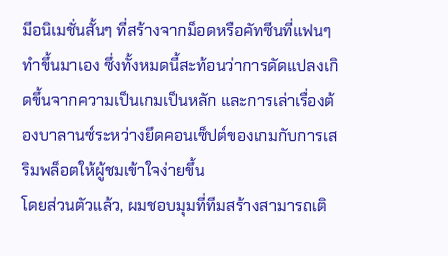มีอนิเมชั่นสั้นๆ ที่สร้างจากม็อดหรือคัทซีนที่แฟนๆ ทำขึ้นมาเอง ซึ่งทั้งหมดนี้สะท้อนว่าการดัดแปลงเกิดขึ้นจากความเป็นเกมเป็นหลัก และการเล่าเรื่องต้องบาลานซ์ระหว่างยึดคอนเซ็ปต์ของเกมกับการเสริมพล็อตให้ผู้ชมเข้าใจง่ายขึ้น
โดยส่วนตัวแล้ว, ผมชอบมุมที่ทีมสร้างสามารถเติ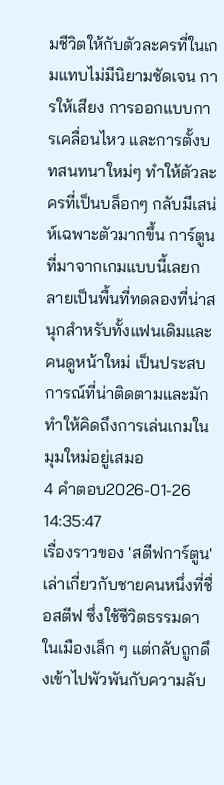มชีวิตให้กับตัวละครที่ในเกมแทบไม่มีนิยามชัดเจน การให้เสียง การออกแบบการเคลื่อนไหว และการตั้งบทสนทนาใหม่ๆ ทำให้ตัวละครที่เป็นบล็อกๆ กลับมีเสน่ห์เฉพาะตัวมากขึ้น การ์ตูนที่มาจากเกมแบบนี้เลยกลายเป็นพื้นที่ทดลองที่น่าสนุกสำหรับทั้งแฟนเดิมและคนดูหน้าใหม่ เป็นประสบการณ์ที่น่าติดตามและมักทำให้คิดถึงการเล่นเกมในมุมใหม่อยู่เสมอ
4 คำตอบ2026-01-26 14:35:47
เรื่องราวของ 'สตีฟการ์ตูน' เล่าเกี่ยวกับชายคนหนึ่งที่ชื่อสตีฟ ซึ่งใช้ชีวิตธรรมดาในเมืองเล็ก ๆ แต่กลับถูกดึงเข้าไปพัวพันกับความลับ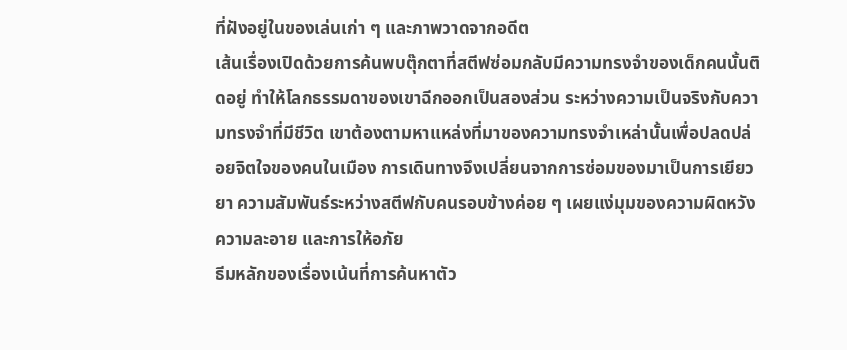ที่ฝังอยู่ในของเล่นเก่า ๆ และภาพวาดจากอดีต
เส้นเรื่องเปิดด้วยการค้นพบตุ๊กตาที่สตีฟซ่อมกลับมีความทรงจำของเด็กคนนั้นติดอยู่ ทำให้โลกธรรมดาของเขาฉีกออกเป็นสองส่วน ระหว่างความเป็นจริงกับความทรงจำที่มีชีวิต เขาต้องตามหาแหล่งที่มาของความทรงจำเหล่านั้นเพื่อปลดปล่อยจิตใจของคนในเมือง การเดินทางจึงเปลี่ยนจากการซ่อมของมาเป็นการเยียวยา ความสัมพันธ์ระหว่างสตีฟกับคนรอบข้างค่อย ๆ เผยแง่มุมของความผิดหวัง ความละอาย และการให้อภัย
ธีมหลักของเรื่องเน้นที่การค้นหาตัว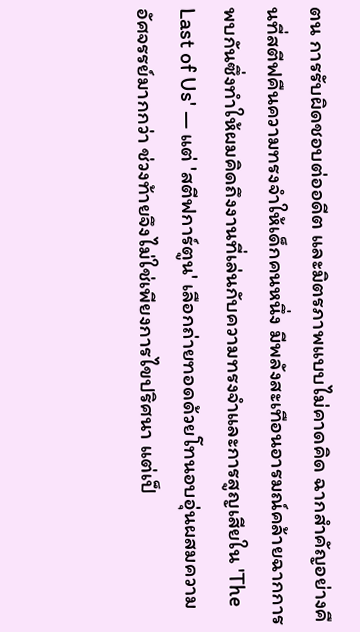ตน การรับผิดชอบต่ออดีต และมิตรภาพแบบไม่คาดคิด ฉากสำคัญอย่างคืนที่สตีฟคืนความทรงจำให้เด็กคนหนึ่ง มีพลังสะเทือนอารมณ์คล้ายฉากการพบกันซึ่งทำให้ผมคิดถึงงานที่เล่นกับความทรงจำและการสูญเสียใน 'The Last of Us' — แต่ 'สตีฟการ์ตูน' เลือกถ่ายทอดด้วยโทนอบอุ่นผสมความอัศจรรย์มากกว่า ช่วงท้ายจึงไม่ใช่เพียงการไขปริศนา แต่เป็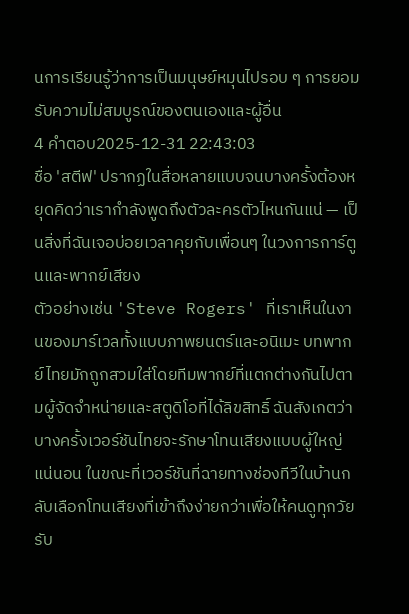นการเรียนรู้ว่าการเป็นมนุษย์หมุนไปรอบ ๆ การยอมรับความไม่สมบูรณ์ของตนเองและผู้อื่น
4 คำตอบ2025-12-31 22:43:03
ชื่อ 'สตีฟ' ปรากฏในสื่อหลายแบบจนบางครั้งต้องหยุดคิดว่าเรากำลังพูดถึงตัวละครตัวไหนกันแน่ — เป็นสิ่งที่ฉันเจอบ่อยเวลาคุยกับเพื่อนๆ ในวงการการ์ตูนและพากย์เสียง
ตัวอย่างเช่น 'Steve Rogers' ที่เราเห็นในงานของมาร์เวลทั้งแบบภาพยนตร์และอนิเมะ บทพากย์ไทยมักถูกสวมใส่โดยทีมพากย์ที่แตกต่างกันไปตามผู้จัดจำหน่ายและสตูดิโอที่ได้ลิขสิทธิ์ ฉันสังเกตว่าบางครั้งเวอร์ชันไทยจะรักษาโทนเสียงแบบผู้ใหญ่แน่นอน ในขณะที่เวอร์ชันที่ฉายทางช่องทีวีในบ้านกลับเลือกโทนเสียงที่เข้าถึงง่ายกว่าเพื่อให้คนดูทุกวัยรับ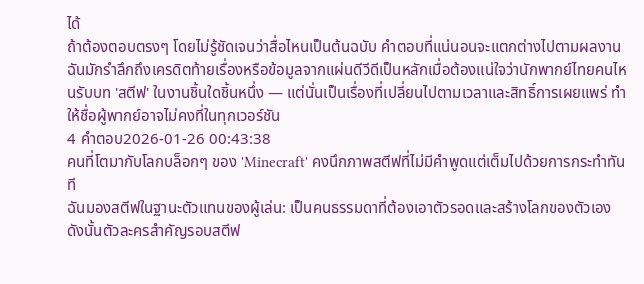ได้
ถ้าต้องตอบตรงๆ โดยไม่รู้ชัดเจนว่าสื่อไหนเป็นต้นฉบับ คำตอบที่แน่นอนจะแตกต่างไปตามผลงาน ฉันมักรำลึกถึงเครดิตท้ายเรื่องหรือข้อมูลจากแผ่นดีวีดีเป็นหลักเมื่อต้องแน่ใจว่านักพากย์ไทยคนไหนรับบท 'สตีฟ' ในงานชิ้นใดชิ้นหนึ่ง — แต่นั่นเป็นเรื่องที่เปลี่ยนไปตามเวลาและสิทธิ์การเผยแพร่ ทำให้ชื่อผู้พากย์อาจไม่คงที่ในทุกเวอร์ชัน
4 คำตอบ2026-01-26 00:43:38
คนที่โตมากับโลกบล็อกๆ ของ 'Minecraft' คงนึกภาพสตีฟที่ไม่มีคำพูดแต่เต็มไปด้วยการกระทำทันที
ฉันมองสตีฟในฐานะตัวแทนของผู้เล่น: เป็นคนธรรมดาที่ต้องเอาตัวรอดและสร้างโลกของตัวเอง ดังนั้นตัวละครสำคัญรอบสตีฟ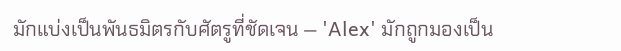มักแบ่งเป็นพันธมิตรกับศัตรูที่ชัดเจน — 'Alex' มักถูกมองเป็น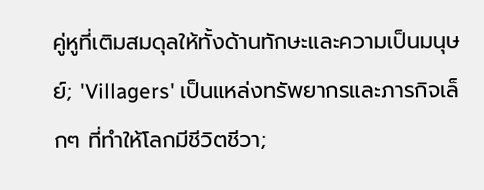คู่หูที่เติมสมดุลให้ทั้งด้านทักษะและความเป็นมนุษย์; 'Villagers' เป็นแหล่งทรัพยากรและภารกิจเล็กๆ ที่ทำให้โลกมีชีวิตชีวา;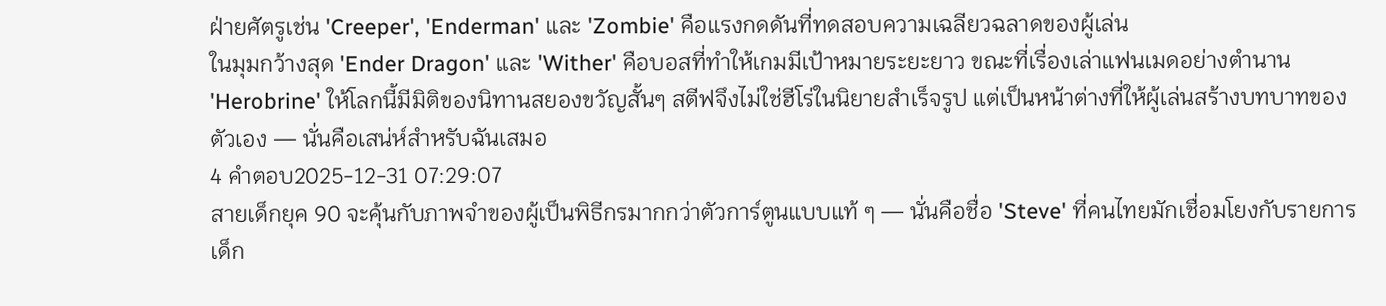ฝ่ายศัตรูเช่น 'Creeper', 'Enderman' และ 'Zombie' คือแรงกดดันที่ทดสอบความเฉลียวฉลาดของผู้เล่น
ในมุมกว้างสุด 'Ender Dragon' และ 'Wither' คือบอสที่ทำให้เกมมีเป้าหมายระยะยาว ขณะที่เรื่องเล่าแฟนเมดอย่างตำนาน 'Herobrine' ให้โลกนี้มีมิติของนิทานสยองขวัญสั้นๆ สตีฟจึงไม่ใช่ฮีโร่ในนิยายสำเร็จรูป แต่เป็นหน้าต่างที่ให้ผู้เล่นสร้างบทบาทของตัวเอง — นั่นคือเสน่ห์สำหรับฉันเสมอ
4 คำตอบ2025-12-31 07:29:07
สายเด็กยุค 90 จะคุ้นกับภาพจำของผู้เป็นพิธีกรมากกว่าตัวการ์ตูนแบบแท้ ๆ — นั่นคือชื่อ 'Steve' ที่คนไทยมักเชื่อมโยงกับรายการเด็ก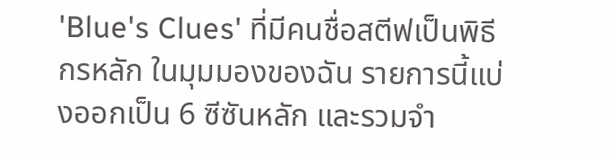'Blue's Clues' ที่มีคนชื่อสตีฟเป็นพิธีกรหลัก ในมุมมองของฉัน รายการนี้แบ่งออกเป็น 6 ซีซันหลัก และรวมจำ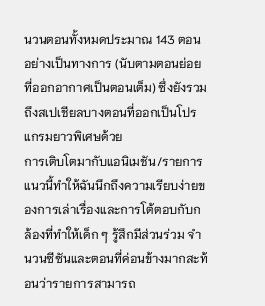นวนตอนทั้งหมดประมาณ 143 ตอนอย่างเป็นทางการ (นับตามตอนย่อยที่ออกอากาศเป็นตอนเต็ม) ซึ่งยังรวมถึงสเปเชียลบางตอนที่ออกเป็นโปรแกรมยาวพิเศษด้วย
การเติบโตมากับแอนิเมชัน/รายการแนวนี้ทำให้ฉันนึกถึงความเรียบง่ายของการเล่าเรื่องและการโต้ตอบกับกล้องที่ทำให้เด็ก ๆ รู้สึกมีส่วนร่วม จำนวนซีซันและตอนที่ค่อนข้างมากสะท้อนว่ารายการสามารถ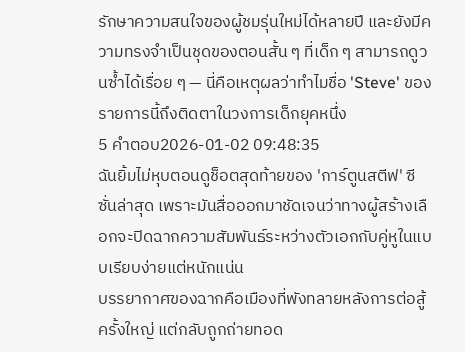รักษาความสนใจของผู้ชมรุ่นใหม่ได้หลายปี และยังมีความทรงจำเป็นชุดของตอนสั้น ๆ ที่เด็ก ๆ สามารถดูวนซ้ำได้เรื่อย ๆ — นี่คือเหตุผลว่าทำไมชื่อ 'Steve' ของรายการนี้ถึงติดตาในวงการเด็กยุคหนึ่ง
5 คำตอบ2026-01-02 09:48:35
ฉันยิ้มไม่หุบตอนดูช็อตสุดท้ายของ 'การ์ตูนสตีฟ' ซีซั่นล่าสุด เพราะมันสื่อออกมาชัดเจนว่าทางผู้สร้างเลือกจะปิดฉากความสัมพันธ์ระหว่างตัวเอกกับคู่หูในแบบเรียบง่ายแต่หนักแน่น
บรรยากาศของฉากคือเมืองที่พังทลายหลังการต่อสู้ครั้งใหญ่ แต่กลับถูกถ่ายทอด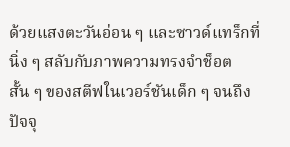ด้วยแสงตะวันอ่อน ๆ และซาวด์แทร็กที่นิ่ง ๆ สลับกับภาพความทรงจำช็อตสั้น ๆ ของสตีฟในเวอร์ชันเด็ก ๆ จนถึงปัจจุ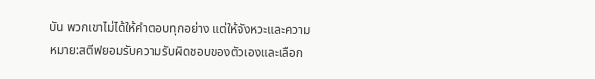บัน พวกเขาไม่ได้ให้คำตอบทุกอย่าง แต่ให้จังหวะและความหมาย:สตีฟยอมรับความรับผิดชอบของตัวเองและเลือก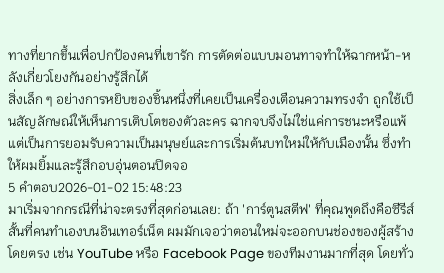ทางที่ยากขึ้นเพื่อปกป้องคนที่เขารัก การตัดต่อแบบมอนทาจทำให้ฉากหน้า-หลังเกี่ยวโยงกันอย่างรู้สึกได้
สิ่งเล็ก ๆ อย่างการหยิบของชิ้นหนึ่งที่เคยเป็นเครื่องเตือนความทรงจำ ถูกใช้เป็นสัญลักษณ์ให้เห็นการเติบโตของตัวละคร ฉากจบจึงไม่ใช่แค่การชนะหรือแพ้ แต่เป็นการยอมรับความเป็นมนุษย์และการเริ่มต้นบทใหม่ให้กับเมืองนั้น ซึ่งทำให้ผมยิ้มและรู้สึกอบอุ่นตอนปิดจอ
5 คำตอบ2026-01-02 15:48:23
มาเริ่มจากกรณีที่น่าจะตรงที่สุดก่อนเลย: ถ้า 'การ์ตูนสตีฟ' ที่คุณพูดถึงคือซีรีส์สั้นที่คนทำเองบนอินเทอร์เน็ต ผมมักเจอว่าตอนใหม่จะออกบนช่องของผู้สร้างโดยตรง เช่น YouTube หรือ Facebook Page ของทีมงานมากที่สุด โดยทั่ว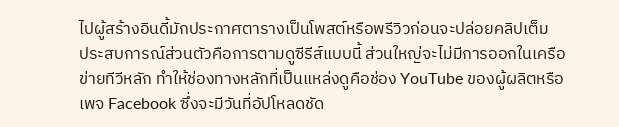ไปผู้สร้างอินดี้มักประกาศตารางเป็นโพสต์หรือพรีวิวก่อนจะปล่อยคลิปเต็ม
ประสบการณ์ส่วนตัวคือการตามดูซีรีส์แบบนี้ ส่วนใหญ่จะไม่มีการออกในเครือข่ายทีวีหลัก ทำให้ช่องทางหลักที่เป็นแหล่งดูคือช่อง YouTube ของผู้ผลิตหรือเพจ Facebook ซึ่งจะมีวันที่อัปโหลดชัด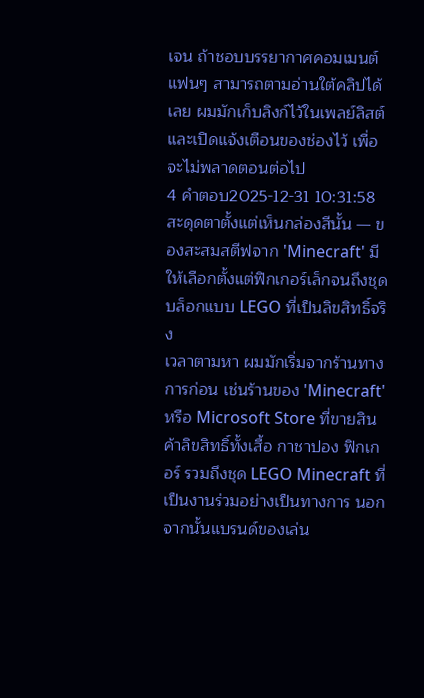เจน ถ้าชอบบรรยากาศคอมเมนต์แฟนๆ สามารถตามอ่านใต้คลิปได้เลย ผมมักเก็บลิงก์ไว้ในเพลย์ลิสต์และเปิดแจ้งเตือนของช่องไว้ เพื่อจะไม่พลาดตอนต่อไป
4 คำตอบ2025-12-31 10:31:58
สะดุดตาตั้งแต่เห็นกล่องสีนั้น — ของสะสมสตีฟจาก 'Minecraft' มีให้เลือกตั้งแต่ฟิกเกอร์เล็กจนถึงชุดบล็อกแบบ LEGO ที่เป็นลิขสิทธิ์จริง
เวลาตามหา ผมมักเริ่มจากร้านทางการก่อน เช่นร้านของ 'Minecraft' หรือ Microsoft Store ที่ขายสินค้าลิขสิทธิ์ทั้งเสื้อ กาชาปอง ฟิกเกอร์ รวมถึงชุด LEGO Minecraft ที่เป็นงานร่วมอย่างเป็นทางการ นอกจากนั้นแบรนด์ของเล่น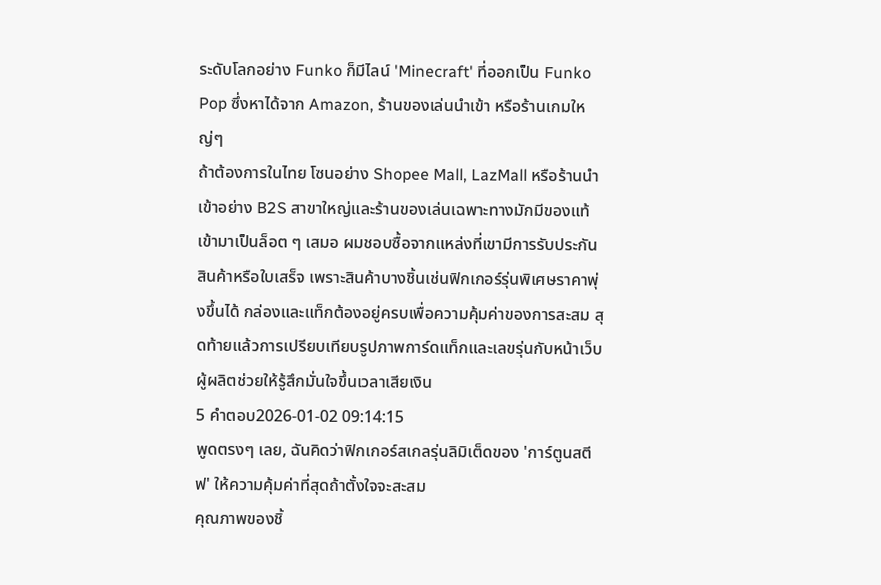ระดับโลกอย่าง Funko ก็มีไลน์ 'Minecraft' ที่ออกเป็น Funko Pop ซึ่งหาได้จาก Amazon, ร้านของเล่นนำเข้า หรือร้านเกมใหญ่ๆ
ถ้าต้องการในไทย โซนอย่าง Shopee Mall, LazMall หรือร้านนำเข้าอย่าง B2S สาขาใหญ่และร้านของเล่นเฉพาะทางมักมีของแท้เข้ามาเป็นล็อต ๆ เสมอ ผมชอบซื้อจากแหล่งที่เขามีการรับประกันสินค้าหรือใบเสร็จ เพราะสินค้าบางชิ้นเช่นฟิกเกอร์รุ่นพิเศษราคาพุ่งขึ้นได้ กล่องและแท็กต้องอยู่ครบเพื่อความคุ้มค่าของการสะสม สุดท้ายแล้วการเปรียบเทียบรูปภาพการ์ดแท็กและเลขรุ่นกับหน้าเว็บผู้ผลิตช่วยให้รู้สึกมั่นใจขึ้นเวลาเสียเงิน
5 คำตอบ2026-01-02 09:14:15
พูดตรงๆ เลย, ฉันคิดว่าฟิกเกอร์สเกลรุ่นลิมิเต็ดของ 'การ์ตูนสตีฟ' ให้ความคุ้มค่าที่สุดถ้าตั้งใจจะสะสม
คุณภาพของชิ้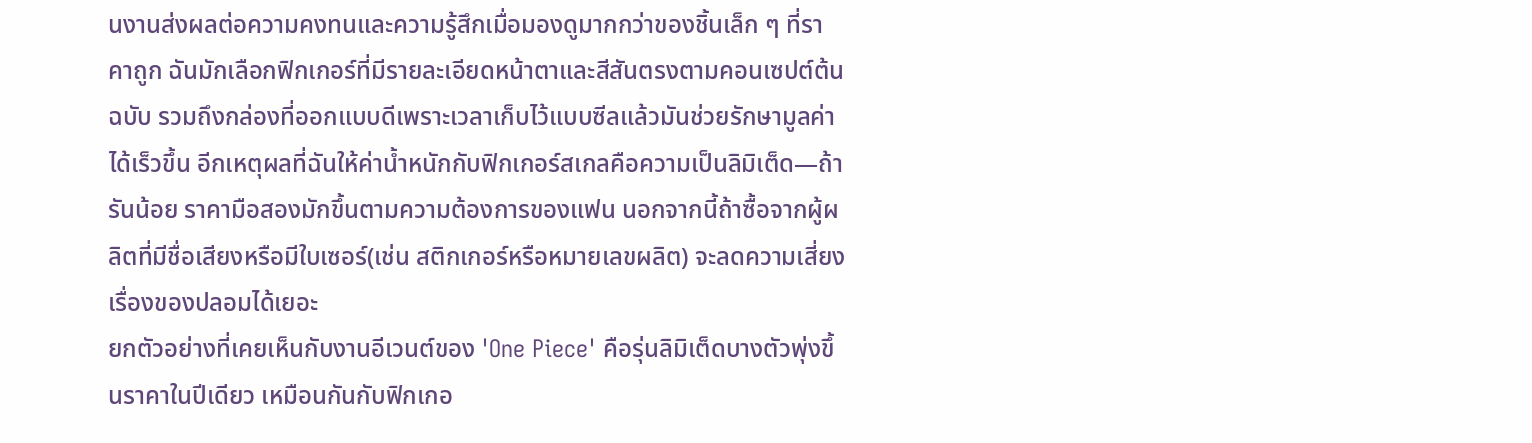นงานส่งผลต่อความคงทนและความรู้สึกเมื่อมองดูมากกว่าของชิ้นเล็ก ๆ ที่ราคาถูก ฉันมักเลือกฟิกเกอร์ที่มีรายละเอียดหน้าตาและสีสันตรงตามคอนเซปต์ต้นฉบับ รวมถึงกล่องที่ออกแบบดีเพราะเวลาเก็บไว้แบบซีลแล้วมันช่วยรักษามูลค่าได้เร็วขึ้น อีกเหตุผลที่ฉันให้ค่าน้ำหนักกับฟิกเกอร์สเกลคือความเป็นลิมิเต็ด—ถ้ารันน้อย ราคามือสองมักขึ้นตามความต้องการของแฟน นอกจากนี้ถ้าซื้อจากผู้ผลิตที่มีชื่อเสียงหรือมีใบเซอร์(เช่น สติกเกอร์หรือหมายเลขผลิต) จะลดความเสี่ยงเรื่องของปลอมได้เยอะ
ยกตัวอย่างที่เคยเห็นกับงานอีเวนต์ของ 'One Piece' คือรุ่นลิมิเต็ดบางตัวพุ่งขึ้นราคาในปีเดียว เหมือนกันกับฟิกเกอ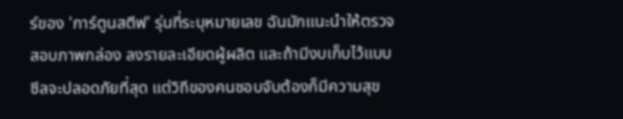ร์ของ 'การ์ตูนสตีฟ' รุ่นที่ระบุหมายเลข ฉันมักแนะนำให้ตรวจสอบภาพกล่อง ลงรายละเอียดผู้ผลิต และถ้ามีงบเก็บไว้แบบซีลจะปลอดภัยที่สุด แต่วิถีของคนชอบจับต้องก็มีความสุข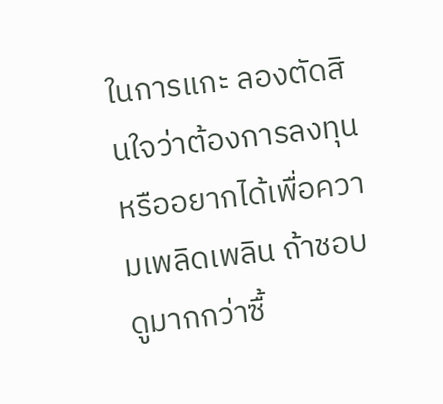ในการแกะ ลองตัดสินใจว่าต้องการลงทุนหรืออยากได้เพื่อความเพลิดเพลิน ถ้าชอบดูมากกว่าซื้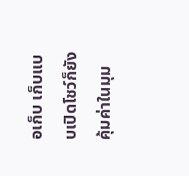อเก็บ เก็บแบบเปิดโชว์ก็ยังคุ้มค่าในมุม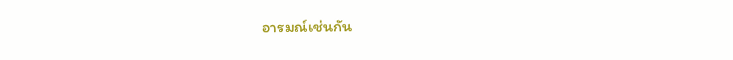อารมณ์เช่นกัน